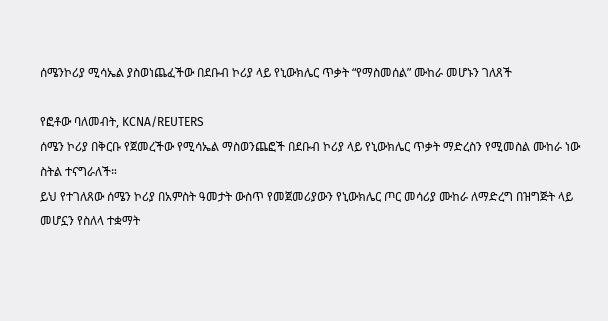ሰሜንኮሪያ ሚሳኤል ያስወነጨፈችው በደቡብ ኮሪያ ላይ የኒውክሌር ጥቃት “የማስመሰል” ሙከራ መሆኑን ገለጸች

የፎቶው ባለመብት, KCNA/REUTERS
ሰሜን ኮሪያ በቅርቡ የጀመረችው የሚሳኤል ማስወንጨፎች በደቡብ ኮሪያ ላይ የኒውክሌር ጥቃት ማድረስን የሚመስል ሙከራ ነው ስትል ተናግራለች።
ይህ የተገለጸው ሰሜን ኮሪያ በአምስት ዓመታት ውስጥ የመጀመሪያውን የኒውክሌር ጦር መሳሪያ ሙከራ ለማድረግ በዝግጅት ላይ መሆኗን የስለላ ተቋማት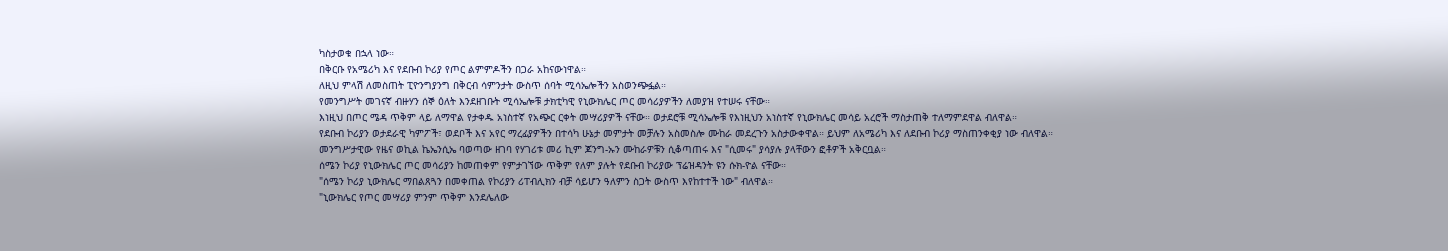ካስታወቁ በኋላ ነው።
በቅርቡ የአሜሪካ እና የደቡብ ኮሪያ የጦር ልምምዶችን በጋራ አከናውነዋል።
ለዚህ ምላሽ ለመስጠት ፒዮንግያንግ በቅርብ ሳምንታት ውስጥ ሰባት ሚሳኤሎችን አስወንጭፏል።
የመንግሥት መገናኛ ብዙሃን ሰኞ ዕለት እንደዘገቡት ሚሳኤሎቹ ታክቲካዊ የኒውክሌር ጦር መሳሪያዎችን ለመያዝ የተሠሩ ናቸው።
እነዚህ በጦር ሜዳ ጥቅም ላይ ለማዋል የታቀዱ አነስተኛ የአጭር ርቀት መሣሪያዎች ናቸው። ወታደሮቹ ሚሳኤሎቹ የእነዚህን አነስተኛ የኒውክሌር መሳይ አረሮች ማስታጠቅ ተለማምደዋል ብለዋል።
የደቡብ ኮሪያን ወታደራዊ ካምፖች፣ ወደቦች እና አየር ማረፊያዎችን በተሳካ ሁኔታ መምታት መቻሉን አስመስሎ ሙከራ መደረጉን አስታውቀዋል። ይህም ለአሜሪካ እና ለደቡብ ኮሪያ ማስጠንቀቂያ ነው ብለዋል።
መንግሥታዊው የዜና ወኪል ኬኤንሲኤ ባወጣው ዘገባ የሃገሪቱ መሪ ኪም ጆንግ-ኡን ሙከራዎቹን ሲቆጣጠሩ እና "ሲመሩ" ያሳያሉ ያላቸውን ፎቶዎች አቅርቧል።
ሰሜን ኮሪያ የኒውክሌር ጦር መሳሪያን ከመጠቀም የምታገኘው ጥቅም የለም ያሉት የደቡብ ኮሪያው ፕሬዝዳንት ዩን ሱክ-ዮል ናቸው።
"ሰሜን ኮሪያ ኒውክሌር ማበልጸጓን በመቀጠል የኮሪያን ሪፐብሊክን ብቻ ሳይሆን ዓለምን ስጋት ውስጥ እየከተተች ነው" ብለዋል።
"ኒውክሌር የጦር መሣሪያ ምንም ጥቅም እንደሌለው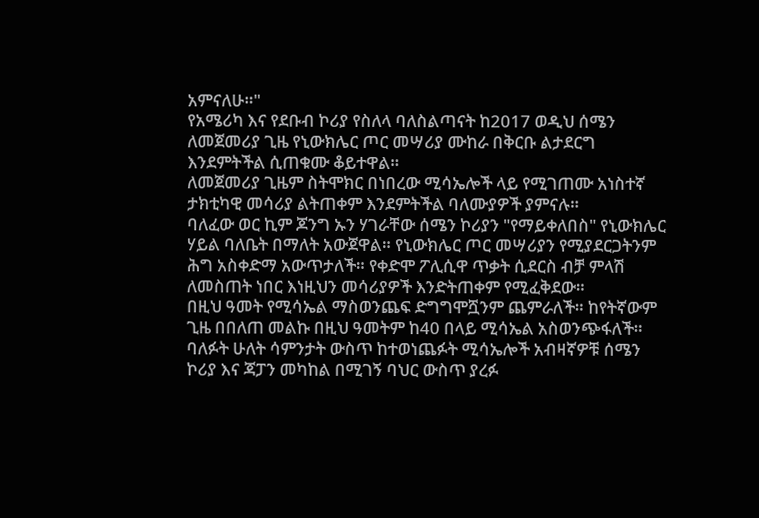አምናለሁ።"
የአሜሪካ እና የደቡብ ኮሪያ የስለላ ባለስልጣናት ከ2017 ወዲህ ሰሜን ለመጀመሪያ ጊዜ የኒውክሌር ጦር መሣሪያ ሙከራ በቅርቡ ልታደርግ እንደምትችል ሲጠቁሙ ቆይተዋል።
ለመጀመሪያ ጊዜም ስትሞክር በነበረው ሚሳኤሎች ላይ የሚገጠሙ አነስተኛ ታክቲካዊ መሳሪያ ልትጠቀም እንደምትችል ባለሙያዎች ያምናሉ።
ባለፈው ወር ኪም ጆንግ ኡን ሃገራቸው ሰሜን ኮሪያን "የማይቀለበስ" የኒውክሌር ሃይል ባለቤት በማለት አውጀዋል። የኒውክሌር ጦር መሣሪያን የሚያደርጋትንም ሕግ አስቀድማ አውጥታለች። የቀድሞ ፖሊሲዋ ጥቃት ሲደርስ ብቻ ምላሽ ለመስጠት ነበር እነዚህን መሳሪያዎች እንድትጠቀም የሚፈቅደው።
በዚህ ዓመት የሚሳኤል ማስወንጨፍ ድግግሞሿንም ጨምራለች። ከየትኛውም ጊዜ በበለጠ መልኩ በዚህ ዓመትም ከ40 በላይ ሚሳኤል አስወንጭፋለች።
ባለፉት ሁለት ሳምንታት ውስጥ ከተወነጨፉት ሚሳኤሎች አብዛኛዎቹ ሰሜን ኮሪያ እና ጃፓን መካከል በሚገኝ ባህር ውስጥ ያረፉ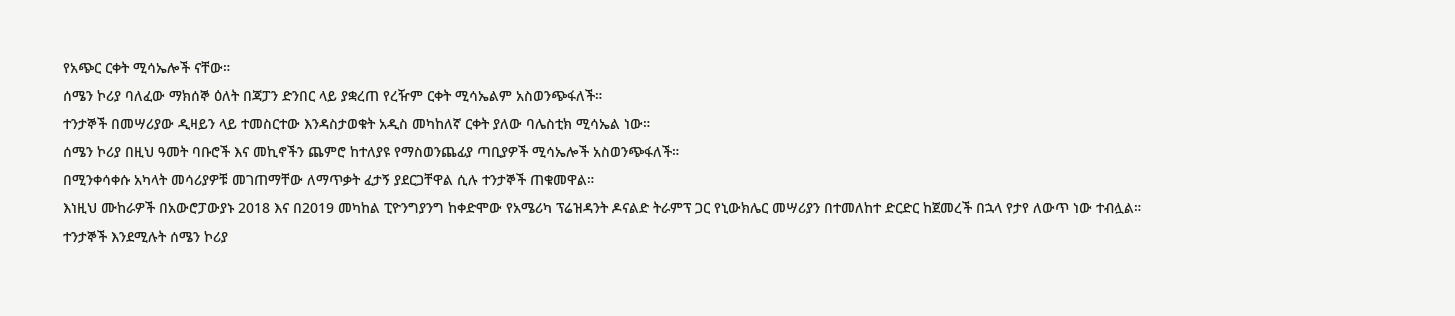የአጭር ርቀት ሚሳኤሎች ናቸው።
ሰሜን ኮሪያ ባለፈው ማክሰኞ ዕለት በጃፓን ድንበር ላይ ያቋረጠ የረዥም ርቀት ሚሳኤልም አስወንጭፋለች።
ተንታኞች በመሣሪያው ዲዛይን ላይ ተመስርተው እንዳስታወቁት አዲስ መካከለኛ ርቀት ያለው ባሌስቲክ ሚሳኤል ነው።
ሰሜን ኮሪያ በዚህ ዓመት ባቡሮች እና መኪኖችን ጨምሮ ከተለያዩ የማስወንጨፊያ ጣቢያዎች ሚሳኤሎች አስወንጭፋለች።
በሚንቀሳቀሱ አካላት መሳሪያዎቹ መገጠማቸው ለማጥቃት ፈታኝ ያደርጋቸዋል ሲሉ ተንታኞች ጠቁመዋል።
እነዚህ ሙከራዎች በአውሮፓውያኑ 2018 እና በ2019 መካከል ፒዮንግያንግ ከቀድሞው የአሜሪካ ፕሬዝዳንት ዶናልድ ትራምፕ ጋር የኒውክሌር መሣሪያን በተመለከተ ድርድር ከጀመረች በኋላ የታየ ለውጥ ነው ተብሏል።
ተንታኞች እንደሚሉት ሰሜን ኮሪያ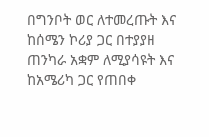በግንቦት ወር ለተመረጡት እና ከሰሜን ኮሪያ ጋር በተያያዘ ጠንካራ አቋም ለሚያሳዩት እና ከአሜሪካ ጋር የጠበቀ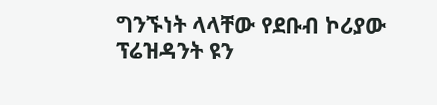ግንኙነት ላላቸው የደቡብ ኮሪያው ፕሬዝዳንት ዩን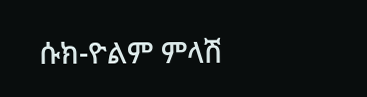ሱክ-ዮልም ምላሽ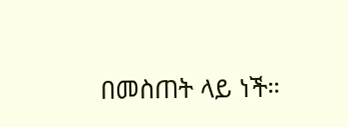በመስጠት ላይ ነች።